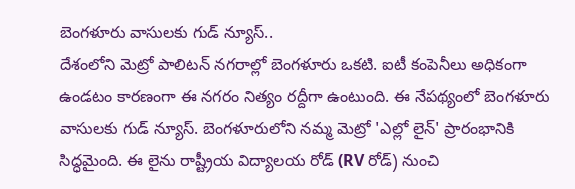బెంగళూరు వాసులకు గుడ్ న్యూస్..
దేశంలోని మెట్రో పాలిటన్ నగరాల్లో బెంగళూరు ఒకటి. ఐటీ కంపెనీలు అధికంగా ఉండటం కారణంగా ఈ నగరం నిత్యం రద్దీగా ఉంటుంది. ఈ నేపథ్యంలో బెంగళూరు వాసులకు గుడ్ న్యూస్. బెంగళూరులోని నమ్మ మెట్రో 'ఎల్లో లైన్' ప్రారంభానికి సిద్ధమైంది. ఈ లైను రాష్ట్రీయ విద్యాలయ రోడ్ (RV రోడ్) నుంచి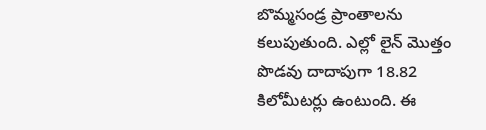బొమ్మసండ్ర ప్రాంతాలను కలుపుతుంది. ఎల్లో లైన్ మొత్తం పొడవు దాదాపుగా 18.82 కిలోమీటర్లు ఉంటుంది. ఈ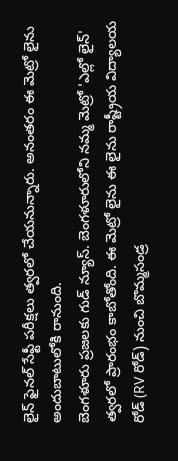లైన్ ఫైనల్ సేఫ్టీ పరీక్షలు త్వరలో చేయనున్నారు. అనంతరం ఈ మెట్రో లైను అందుబాటులోకి రానుంది.
బెంగళూరు ప్రజలకు గుడ్ న్యూస్. బెంగళూరులోని నమ్మ మెట్రో 'ఎల్లో లైన్' త్వరలో ప్రారంభం కాబోతోంది. ఈ మెట్రో లైను ఈ లైను రాష్ట్రీయ విద్యాలయ రోడ్ (RV రోడ్) నుంచి బొమ్మసండ్ర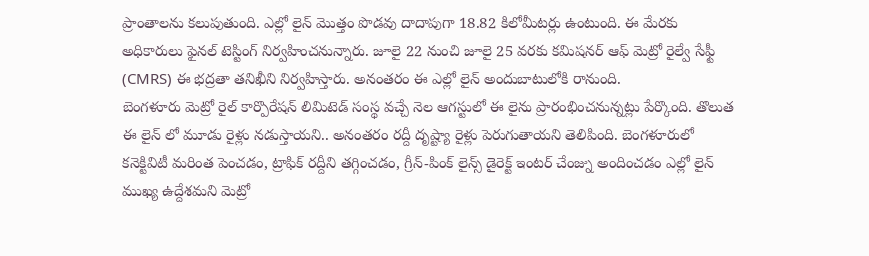ప్రాంతాలను కలుపుతుంది. ఎల్లో లైన్ మొత్తం పొడవు దాదాపుగా 18.82 కిలోమీటర్లు ఉంటుంది. ఈ మేరకు అధికారులు ఫైనల్ టెస్టింగ్ నిర్వహించనున్నారు. జూలై 22 నుంచి జూలై 25 వరకు కమిషనర్ ఆఫ్ మెట్రో రైల్వే సేఫ్టీ (CMRS) ఈ భద్రతా తనిఖీని నిర్వహిస్తారు. అనంతరం ఈ ఎల్లో లైన్ అందుబాటులోకి రానుంది.
బెంగళూరు మెట్రో రైల్ కార్పొరేషన్ లిమిటెడ్ సంస్థ వచ్చే నెల ఆగస్టులో ఈ లైను ప్రారంభించనున్నట్లు పేర్కొంది. తొలుత ఈ లైన్ లో మూడు రైళ్లు నడుస్తాయని.. అనంతరం రద్దీ దృష్ట్యా రైళ్లు పెరుగుతాయని తెలిపింది. బెంగళూరులో కనెక్టివిటీ మరింత పెంచడం, ట్రాఫిక్ రద్దీని తగ్గించడం, గ్రీన్-పింక్ లైన్స్ డైరెక్ట్ ఇంటర్ చేంజ్ను అందించడం ఎల్లో లైన్ ముఖ్య ఉద్దేశమని మెట్రో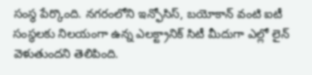సంస్థ పేర్కొంది. నగరంలోని ఇన్ఫోసిస్, బయోకాన్ వంటి ఐటీ సంస్థలకు నిలయంగా ఉన్న ఎలక్ట్రానిక్ సిటీ మీదుగా ఎల్లో లైన్ వెళుతుందని తెలిపింది.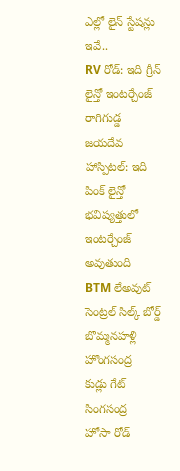ఎల్లో లైన్ స్టేషన్లు ఇవే..
RV రోడ్: ఇది గ్రీన్ లైన్తో ఇంటర్చేంజ్
రాగిగుడ్డ
జయదేవ హాస్పిటల్: ఇది పింక్ లైన్తో భవిష్యత్తులో ఇంటర్చేంజ్ అవుతుంది
BTM లేఅవుట్
సెంట్రల్ సిల్క్ బోర్డ్
బొమ్మనహళ్లి
హొంగసంద్ర
కుడ్లు గేట్
సింగసంద్ర
హోసా రోడ్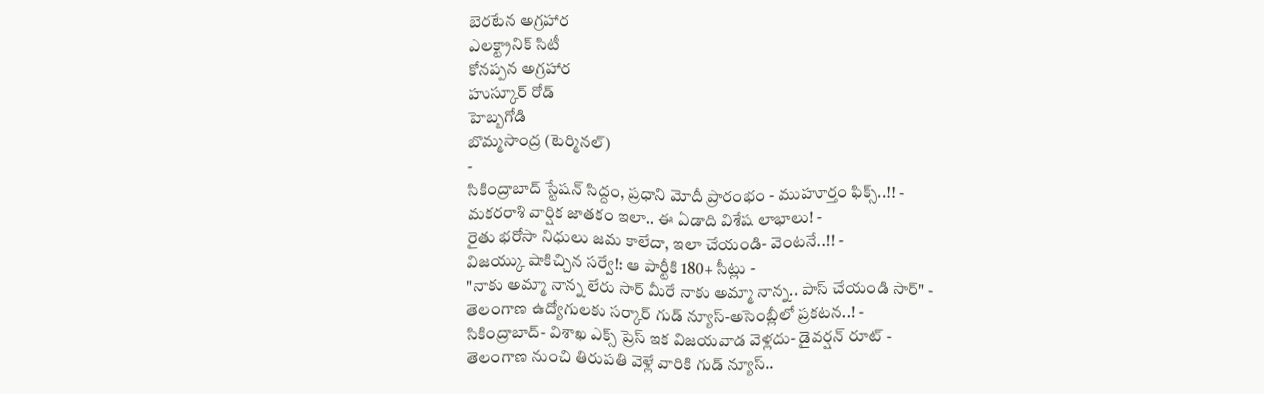బెరటేన అగ్రహార
ఎలక్ట్రానిక్ సిటీ
కోనప్పన అగ్రహార
హుస్కూర్ రోడ్
హెబ్బగోడి
బొమ్మసాంద్ర (టెర్మినల్)
-
సికింద్రాబాద్ స్టేషన్ సిద్దం, ప్రధాని మోదీ ప్రారంభం - ముహూర్తం ఫిక్స్..!! -
మకరరాశి వార్షిక జాతకం ఇలా.. ఈ ఏడాది విశేష లాభాలు! -
రైతు భరోసా నిధులు జమ కాలేదా, ఇలా చేయండి- వెంటనే..!! -
విజయ్కు షాకిచ్చిన సర్వే!: ఆ పార్టీకి 180+ సీట్లు -
"నాకు అమ్మా నాన్న లేరు సార్ మీరే నాకు అమ్మా నాన్న.. పాస్ చేయండి సార్" -
తెలంగాణ ఉద్యోగులకు సర్కార్ గుడ్ న్యూస్-అసెంబ్లీలో ప్రకటన..! -
సికింద్రాబాద్- విశాఖ ఎక్స్ ప్రెస్ ఇక విజయవాడ వెళ్లదు- డైవర్షన్ రూట్ -
తెలంగాణ నుంచి తిరుపతి వెళ్లే వారికి గుడ్ న్యూస్..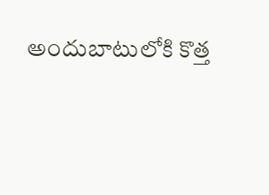అందుబాటులోకి కొత్త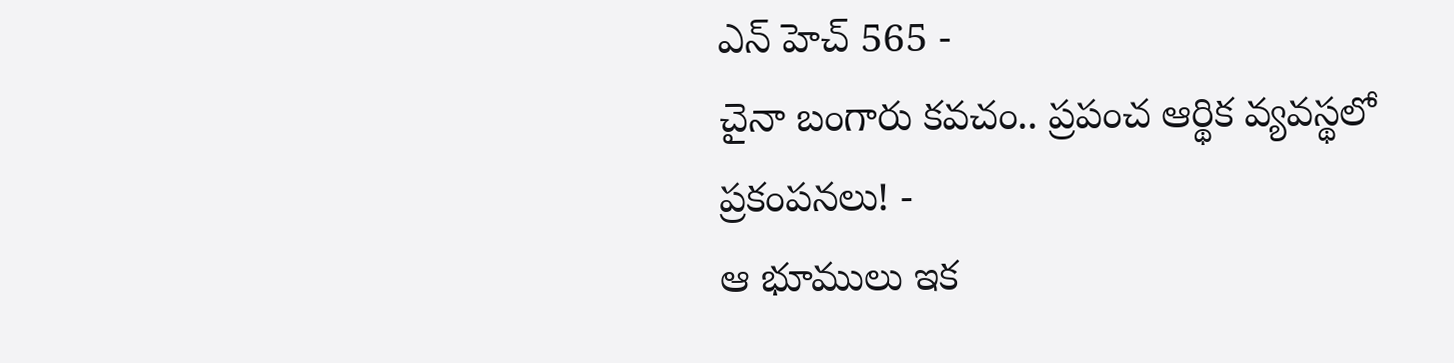ఎన్ హెచ్ 565 -
చైనా బంగారు కవచం.. ప్రపంచ ఆర్థిక వ్యవస్థలో ప్రకంపనలు! -
ఆ భూములు ఇక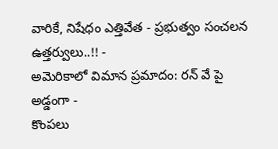వారికే, నిషేధం ఎత్తివేత - ప్రభుత్వం సంచలన ఉత్తర్వులు..!! -
అమెరికాలో విమాన ప్రమాదం: రన్ వే పై అడ్డంగా -
కొంపలు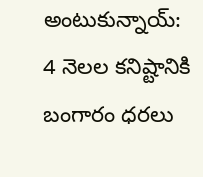అంటుకున్నాయ్: 4 నెలల కనిష్టానికి బంగారం ధరలు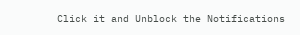Click it and Unblock the Notifications